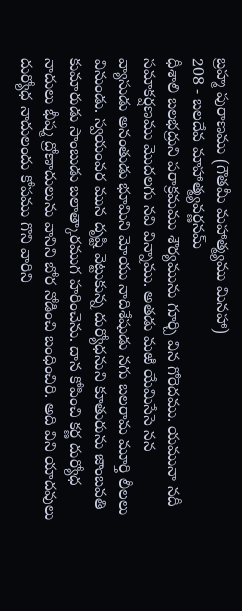బ్రహ్మ పురాణము (గౌతమీ మహాత్మ్యము మినహా)
208 - బలదేవ మాహాత్మ్యవర్ణనమ్
ధీశాలి బలభద్రుని పరాక్రమము శౌర్యమును గూర్చి విన గోరెదము. యమునా నదీ సమాకర్షణము మొదలగు నవి విన్నాము. అతడు మఱి యేమిసేసె నన
వ్యాసుడు అనంతుడు భూమిని మోయు నాదిశేషుడు నగు బలరామ మూర్తి లీలలు వినుండు. స్వయంవర మున దృష్టి వెట్టుకున్న దుర్యోధనుని కూతురును జాంబవతి కుమారుడు సాంబుడు బలాత్కారముగ హరించెను. దాన కోపించి కర్ణ దుర్యోధ నాదులు భీష్మ ద్రోణాదులును వానిని బోర నోడించి బంధించిరి. అది విని యాదవులు దుర్యోధ నాదులందు కోపము గొని వారిని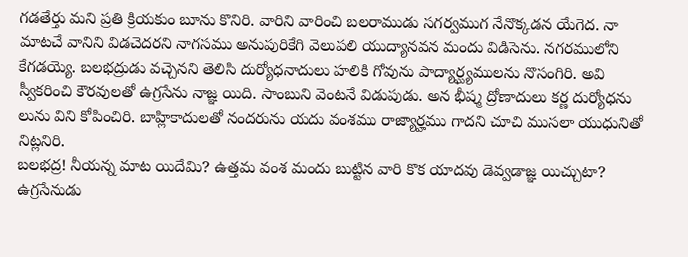గడతేర్తు మని ప్రతి క్రియకుం బూను కొనిరి. వారిని వారించి బలరాముడు సగర్వముగ నేనొక్కడన యేగెద. నా మాటచే వానిని విడచెదరని నాగసము అనుపురికేగి వెలుపలి యుద్యానవన మందు విడిసెను. నగరములోని కేగడయ్యె. బలభద్రుడు వచ్చెనని తెలిసి దుర్యోధనాదులు హలికి గోవును పాద్యార్ఘ్యములను నొసంగిరి. అవి స్వీకరించి కౌరవులతో ఉగ్రసేను నాజ్ఞ యిది. సాంబుని వెంటనే విడుపుడు. అన భీష్మ ద్రోణాదులు కర్ణ దుర్యోధను లును విని కోపించిరి. బాహ్లికాదులతో నందరును యదు వంశము రాజ్యార్హము గాదని చూచి ముసలా యుధునితో నిట్లనిరి.
బలభద్ర! నీయన్న మాట యిదేమి? ఉత్తమ వంశ మందు బుట్టిన వారి కొక యాదవు డెవ్వడాజ్ఞ యిచ్చుటా? ఉగ్రసేనుడు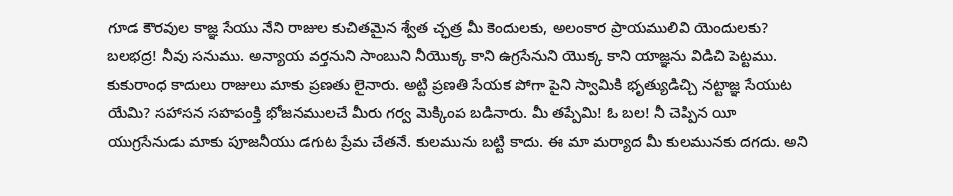గూడ కౌరవుల కాజ్ఞ సేయు నేని రాజుల కుచితమైన శ్వేత చ్ఛత్ర మీ కెందులకు, అలంకార ప్రాయములివి యెందులకు? బలభద్ర! నీవు సనుము. అన్యాయ వర్తనుని సాంబుని నీయొక్క కాని ఉగ్రసేనుని యొక్క కాని యాజ్ఞను విడిచి పెట్టము. కుకురాంధ కాదులు రాజులు మాకు ప్రణతు లైనారు. అట్టి ప్రణతి సేయక పోగా పైని స్వామికి భృత్యుడిచ్చి నట్టాజ్ఞ సేయుట యేమి? సహాసన సహపంక్తి భోజనములచే మీరు గర్వ మెక్కింప బడినారు. మీ తప్పేమి! ఓ బల! నీ చెప్పిన యీ యుగ్రసేనుడు మాకు పూజనీయు డగుట ప్రేమ చేతనే. కులమును బట్టి కాదు. ఈ మా మర్యాద మీ కులమునకు దగదు. అని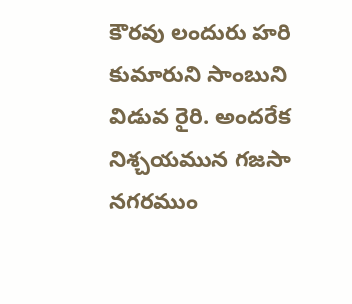కౌరవు లందురు హరి కుమారుని సాంబుని విడువ రైరి. అందరేక నిశ్చయమున గజసా నగరముం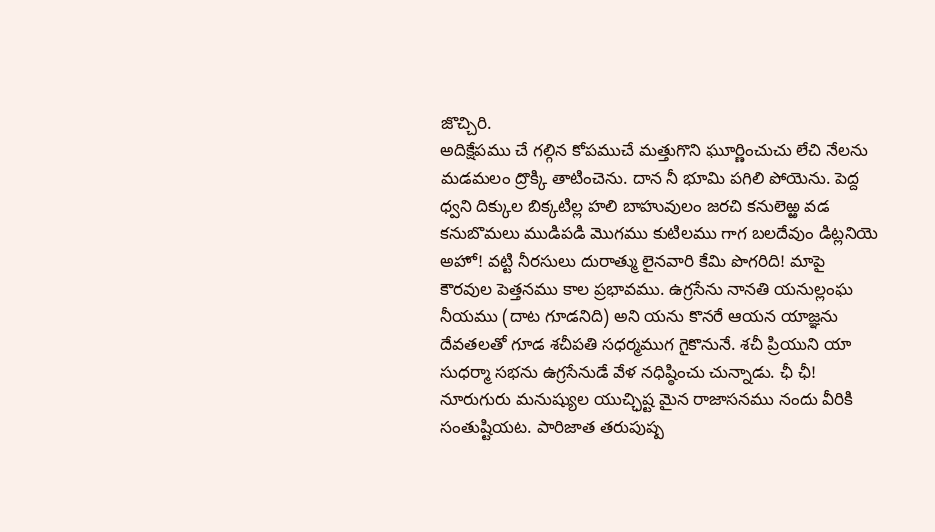జొచ్చిరి.
అదిక్షేపము చే గల్గిన కోపముచే మత్తుగొని ఘూర్ణించుచు లేచి నేలను మడమలం ద్రొక్కి తాటించెను. దాన నీ భూమి పగిలి పోయెను. పెద్ద ధ్వని దిక్కుల బిక్కటిల్ల హలి బాహువులం జరచి కనులెఱ్ఱ వడ కనుబొమలు ముడిపడి మొగము కుటిలము గాగ బలదేవుం డిట్లనియె
అహో! వట్టి నీరసులు దురాత్ము లైనవారి కేమి పొగరిది! మాపై కౌరవుల పెత్తనము కాల ప్రభావము. ఉగ్రసేను నానతి యనుల్లంఘ నీయము (దాట గూడనిది) అని యను కొనరే ఆయన యాజ్ఞను దేవతలతో గూడ శచీపతి సధర్మముగ గైకొనునే. శచీ ప్రియుని యా సుధర్మా సభను ఉగ్రసేనుడే వేళ నధిష్ఠించు చున్నాడు. ఛీ ఛీ! నూరుగురు మనుష్యుల యుచ్ఛిష్ట మైన రాజాసనము నందు వీరికి సంతుష్టియట. పారిజాత తరుపుష్ప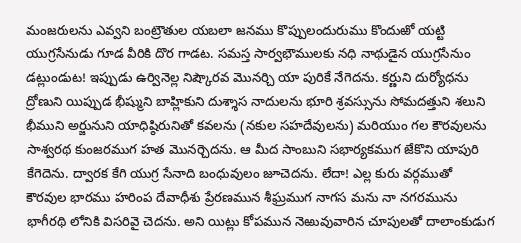మంజరులను ఎవ్వని బంట్రౌతుల యబలా జనము కొప్పులందురుము కొందుఱో యట్టి యుగ్రసేనుడు గూడ వీరికి దొర గాడట. సమస్త సార్వభౌములకు నధి నాథుడైన యుగ్రసేనుం డట్లుండుట! ఇప్పుడు ఉర్వినెల్ల నిష్కౌరవ మొనర్చి యా పురికే నేగెదను. కర్ణుని దుర్యోధను ద్రోణుని యిప్పుడ భీష్ముని బాహ్లికుని దుశ్శాస నాదులను భూరి శ్రవస్సును సోమదత్తుని శలుని భీముని అర్జునుని యాధిష్ఠిరునితో కవలను (నకుల సహదేవులను) మరియుం గల కౌరవులను సాశ్వరథ కుంజరముగ హత మొనర్చెదను. ఆ మీద సాంబుని సభార్యకముగ జేకొని యాపురి కేగెదెను. ద్వారక కేగి యుగ్ర సేనాది బంధువులం జూచెదను. లేదా! ఎల్ల కురు వర్గముతో కౌరవుల భారము హరింప దేవాధీశు ప్రేరణమున శీఘ్రముగ నాగస మను నా నగరమును భాగీరథి లోనికి విసరివై చెదను. అని యిట్లు కోపమున నెఱువువారిన చూపులతో దాలాంకుడుగ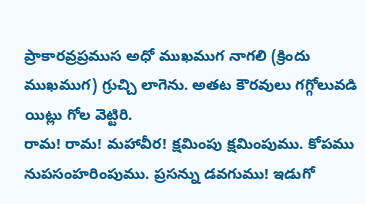ప్రాకారవ్రప్రముస అధో ముఖముగ నాగలి (క్రిందు ముఖముగ) గ్రుచ్చి లాగెను. అతట కౌరవులు గగ్గోలువడి యిట్లు గోల వెట్టిరి.
రామ! రామ! మహావీర! క్షమింపు క్షమింపుము. కోపము నుపసంహరింపుము. ప్రసన్ను డవగుము! ఇడుగో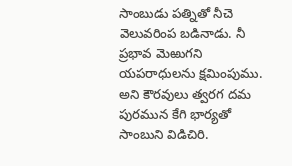సాంబుడు పత్నితో నీచె వెలువరింప బడినాడు. నీ ప్రభావ మెఱుగని యపరాధులను క్షమింపుము. అని కౌరవులు త్వరగ దమ పురమున కేగి భార్యతో సాంబుని విడిచిరి.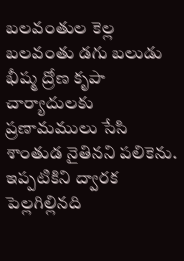బలవంతుల కెల్ల బలవంతు డగు బలుడు భీష్మ ద్రోణ కృపా చార్యాదులకు ప్రణామములు సేసి శాంతుడ నైతినని పలికెను. ఇప్పటికిని ద్వారక పెల్లగిల్లినది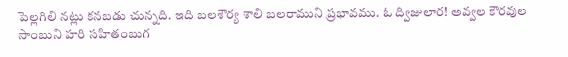పెల్లగిలి నట్లు కనబడు చున్నది. ఇది బలశౌర్య శాలి బలరాముని ప్రభావము. ఓ ద్విజులార! అవ్వల కౌరవుల సాంబుని హరి సహితంబుగ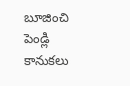బూజించి పెండ్లి కానుకలు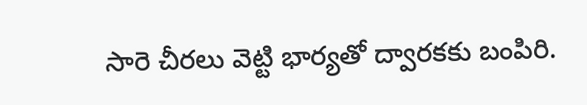సారె చీరలు వెట్టి భార్యతో ద్వారకకు బంపిరి.